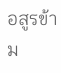อสูรข้าม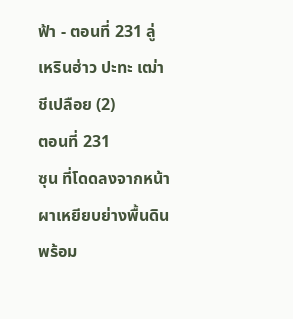ฟ้า - ตอนที่ 231 ลู่เหรินฮ่าว ปะทะ เฒ่าชีเปลือย (2)
ตอนที่ 231
ซุน ที่โดดลงจากหน้าผาเหยียบย่างพื้นดินพร้อม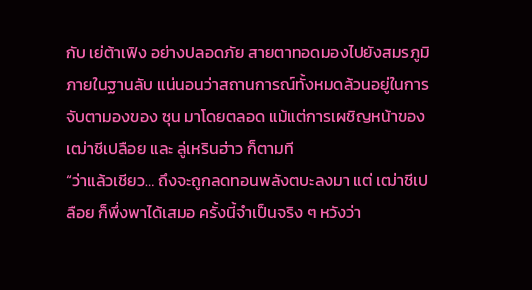กับ เย่ต้าเฟิง อย่างปลอดภัย สายตาทอดมองไปยังสมรภูมิภายในฐานลับ แน่นอนว่าสถานการณ์ทั้งหมดล้วนอยู่ในการจับตามองของ ซุน มาโดยตลอด แม้แต่การเผชิญหน้าของ เฒ่าชีเปลือย และ ลู่เหรินฮ่าว ก็ตามที
“ว่าแล้วเชียว… ถึงจะถูกลดทอนพลังตบะลงมา แต่ เฒ่าชีเปลือย ก็พึ่งพาได้เสมอ ครั้งนี้จำเป็นจริง ๆ หวังว่า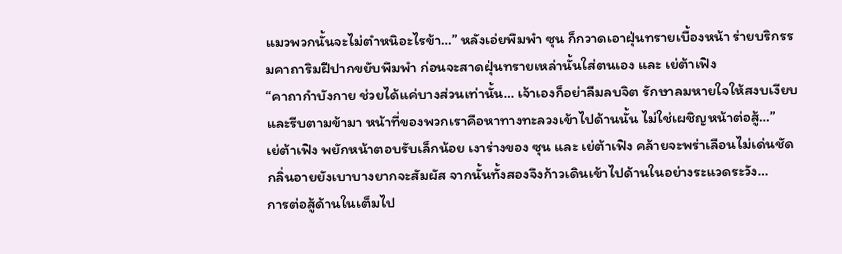แมวพวกนั้นจะไม่ตำหนิอะไรข้า…” หลังเอ่ยพึมพำ ซุน ก็กวาดเอาฝุ่นทรายเบื้องหน้า ร่ายบริกรรมคาถาริมฝีปากขยับพึมพำ ก่อนจะสาดฝุ่นทรายเหล่านั้นใส่ตนเอง และ เย่ต้าเฟิง
“คาถากำบังกาย ช่วยได้แค่บางส่วนเท่านั้น… เจ้าเองก็อย่าลืมลบจิต รักษาลมหายใจให้สงบเงียบและรีบตามข้ามา หน้าที่ของพวกเราคือหาทางทะลวงเข้าไปด้านนั้น ไม่ใช่เผชิญหน้าต่อสู้…”
เย่ต้าเฟิง พยักหน้าตอบรับเล็กน้อย เงาร่างของ ซุน และ เย่ต้าเฟิง คล้ายจะพร่าเลือนไม่เด่นชัด กลิ่นอายยังเบาบางยากจะสัมผัส จากนั้นทั้งสองจึงก้าวเดินเข้าไปด้านในอย่างระแวดระวัง…
การต่อสู้ด้านในเต็มไป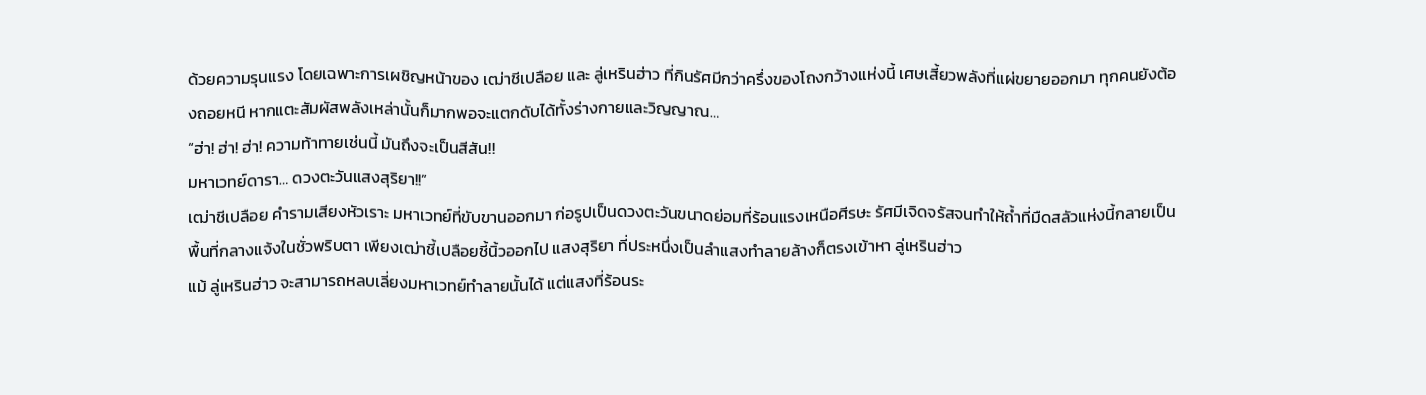ด้วยความรุนแรง โดยเฉพาะการเผชิญหน้าของ เฒ่าชีเปลือย และ ลู่เหรินฮ่าว ที่กินรัศมีกว่าครึ่งของโถงกว้างแห่งนี้ เศษเสี้ยวพลังที่แผ่ขยายออกมา ทุกคนยังต้องถอยหนี หากแตะสัมผัสพลังเหล่านั้นก็มากพอจะแตกดับได้ทั้งร่างกายและวิญญาณ…
“ฮ่า! ฮ่า! ฮ่า! ความท้าทายเช่นนี้ มันถึงจะเป็นสีสัน!!
มหาเวทย์ดารา… ดวงตะวันแสงสุริยา!!”
เฒ่าชีเปลือย คำรามเสียงหัวเราะ มหาเวทย์ที่ขับขานออกมา ก่อรูปเป็นดวงตะวันขนาดย่อมที่ร้อนแรงเหนือศีรษะ รัศมีเจิดจรัสจนทำให้ถ้ำที่มืดสลัวแห่งนี้กลายเป็นพื้นที่กลางแจ้งในชั่วพริบตา เพียงเฒ่าชี้เปลือยชี้นิ้วออกไป แสงสุริยา ที่ประหนึ่งเป็นลำแสงทำลายล้างก็ตรงเข้าหา ลู่เหรินฮ่าว
แม้ ลู่เหรินฮ่าว จะสามารถหลบเลี่ยงมหาเวทย์ทำลายนั้นได้ แต่แสงที่ร้อนระ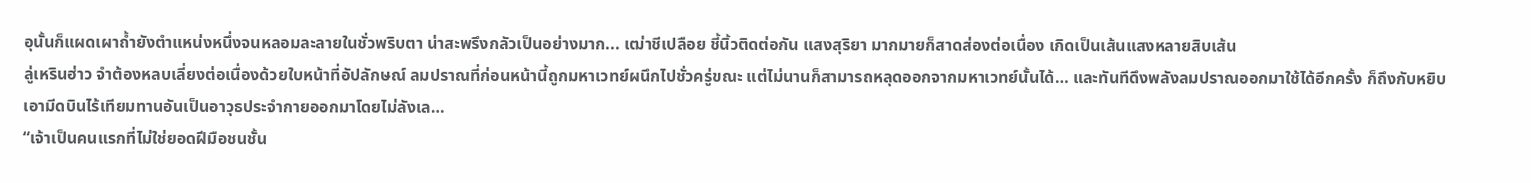อุนั้นก็แผดเผาถ้ำยังตำแหน่งหนึ่งจนหลอมละลายในชั่วพริบตา น่าสะพรึงกลัวเป็นอย่างมาก... เฒ่าชีเปลือย ชี้นิ้วติดต่อกัน แสงสุริยา มากมายก็สาดส่องต่อเนื่อง เกิดเป็นเส้นแสงหลายสิบเส้น
ลู่เหรินฮ่าว จำต้องหลบเลี่ยงต่อเนื่องด้วยใบหน้าที่อัปลักษณ์ ลมปราณที่ก่อนหน้านี้ถูกมหาเวทย์ผนึกไปชั่วครู่ขณะ แต่ไม่นานก็สามารถหลุดออกจากมหาเวทย์นั้นได้… และทันทีดึงพลังลมปราณออกมาใช้ได้อีกครั้ง ก็ถึงกับหยิบเอามีดบินไร้เทียมทานอันเป็นอาวุธประจำกายออกมาโดยไม่ลังเล…
“เจ้าเป็นคนแรกที่ไม่ใช่ยอดฝีมือชนชั้น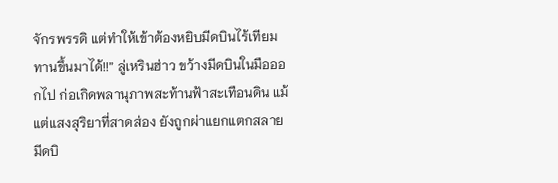จักรพรรดิ แต่ทำให้เข้าต้องหยิบมีดบินไร้เทียมทานขึ้นมาได้!!” ลู่เหรินฮ่าว ขว้างมีดบินในมือออกไป ก่อเกิดพลานุภาพสะท้านฟ้าสะเทือนดิน แม้แต่แสงสุริยาที่สาดส่อง ยังถูกผ่าแยกแตกสลาย มีดบิ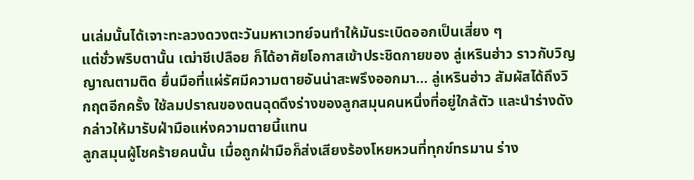นเล่มนั้นได้เจาะทะลวงดวงตะวันมหาเวทย์จนทำให้มันระเบิดออกเป็นเสี่ยง ๆ
แต่ชั่วพริบตานั้น เฒ่าชีเปลือย ก็ได้อาศัยโอกาสเข้าประชิดกายของ ลู่เหรินฮ่าว ราวกับวิญญาณตามติด ยื่นมือที่แผ่รัศมีความตายอันน่าสะพรึงออกมา… ลู่เหรินฮ่าว สัมผัสได้ถึงวิกฤตอีกครั้ง ใช้ลมปราณของตนฉุดดึงร่างของลูกสมุนคนหนึ่งที่อยู่ใกล้ตัว และนำร่างดังกล่าวให้มารับฝ่ามือแห่งความตายนี้แทน
ลูกสมุนผู้โชคร้ายคนนั้น เมื่อถูกฝ่ามือก็ส่งเสียงร้องโหยหวนที่ทุกข์ทรมาน ร่าง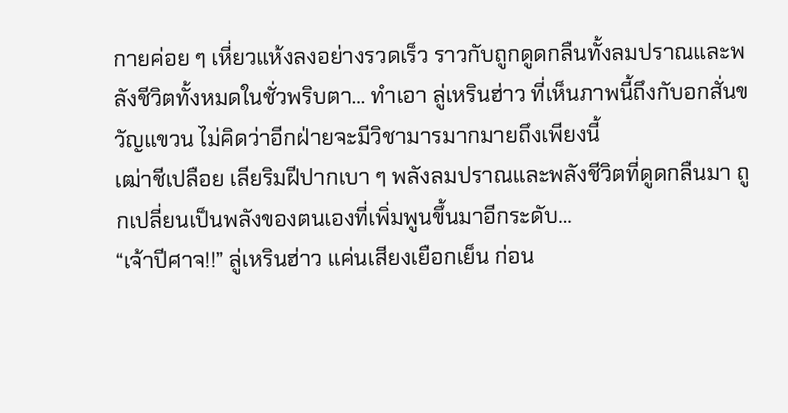กายค่อย ๆ เหี่ยวแห้งลงอย่างรวดเร็ว ราวกับถูกดูดกลืนทั้งลมปราณและพลังชีวิตทั้งหมดในชั่วพริบตา… ทำเอา ลู่เหรินฮ่าว ที่เห็นภาพนี้ถึงกับอกสั่นขวัญแขวน ไม่คิดว่าอีกฝ่ายจะมีวิชามารมากมายถึงเพียงนี้
เฒ่าชีเปลือย เลียริมฝีปากเบา ๆ พลังลมปราณและพลังชีวิตที่ดูดกลืนมา ถูกเปลี่ยนเป็นพลังของตนเองที่เพิ่มพูนขึ้นมาอีกระดับ…
“เจ้าปีศาจ!!” ลู่เหรินฮ่าว แค่นเสียงเยือกเย็น ก่อน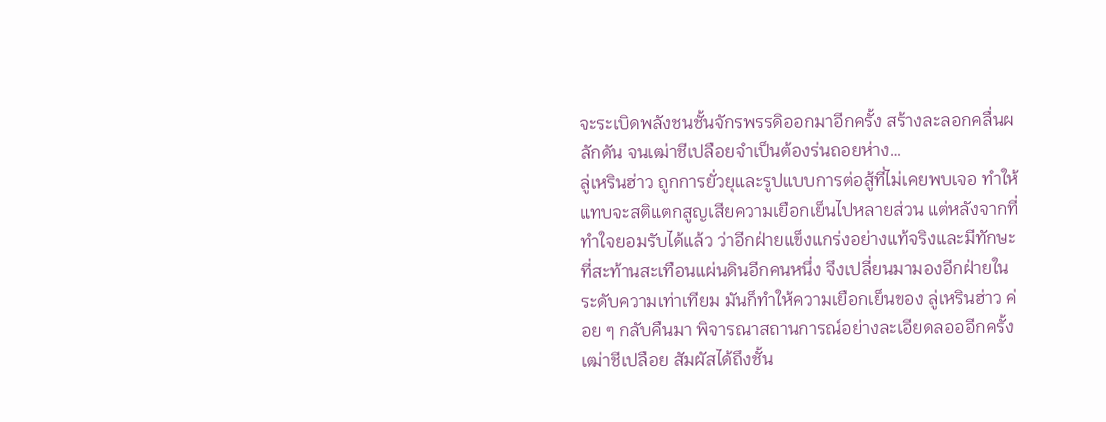จะระเบิดพลังชนชั้นจักรพรรดิออกมาอีกครั้ง สร้างละลอกคลื่นผลักดัน จนเฒ่าชีเปลือยจำเป็นต้องร่นถอยห่าง…
ลู่เหรินฮ่าว ถูกการยั่วยุและรูปแบบการต่อสู้ที่ไม่เคยพบเจอ ทำให้แทบจะสติแตกสูญเสียความเยือกเย็นไปหลายส่วน แต่หลังจากที่ทำใจยอมรับได้แล้ว ว่าอีกฝ่ายแข็งแกร่งอย่างแท้จริงและมีทักษะที่สะท้านสะเทือนแผ่นดินอีกคนหนึ่ง จึงเปลี่ยนมามองอีกฝ่ายในระดับความเท่าเทียม มันก็ทำให้ความเยือกเย็นของ ลู่เหรินฮ่าว ค่อย ๆ กลับคืนมา พิจารณาสถานการณ์อย่างละเอียดลอออีกครั้ง
เฒ่าชีเปลือย สัมผัสได้ถึงชั้น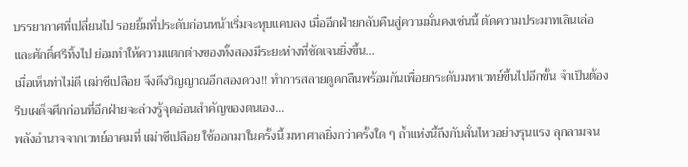บรรยากาศที่เปลี่ยนไป รอยยิ้มที่ประดับก่อนหน้าเริ่มจะหุบแคบลง เมื่ออีกฝ่ายกลับคืนสู่ความมั่นคงเช่นนี้ ตัดความประมาทเลินเล่อและศักดิ์ศรีทิ้งไป ย่อมทำให้ความแตกต่างของทั้งสองมีระยะห่างที่ชัดเจนยิ่งขึ้น…
เมื่อเห็นท่าไม่ดี เฒ่าชีเปลือย จึงดึงวิญญาณอีกสองดวง!! ทำการสลายดูดกลืนพร้อมกันเพื่อยกระดับมหาเวทย์ขึ้นไปอีกขั้น จำเป็นต้องรีบเผด็จศึกก่อนที่อีกฝ่ายจะล่วงรู้จุดอ่อนสำคัญของตนเอง…
พลังอำนาจจากเวทย์อาคมที่ เฒ่าชีเปลือย ใช้ออกมาในครั้งนี้ มหาศาลยิ่งกว่าครั้งใด ๆ ถ้ำแห่งนี้ถึงกับสั่นไหวอย่างรุนแรง ลุกลามจน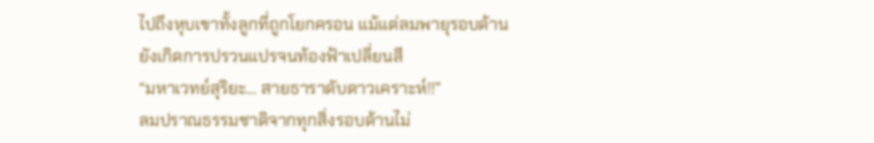ไปถึงหุบเขาทั้งลูกที่ถูกโยกครอน แม้แต่ลมพายุรอบด้านยังเกิดการปรวนแปรจนท้องฟ้าเปลี่ยนสี
“มหาเวทย์สุริยะ… สายธาราดับดาวเคราะห์!!”
ลมปราณธรรมชาติจากทุกสิ่งรอบด้านไม่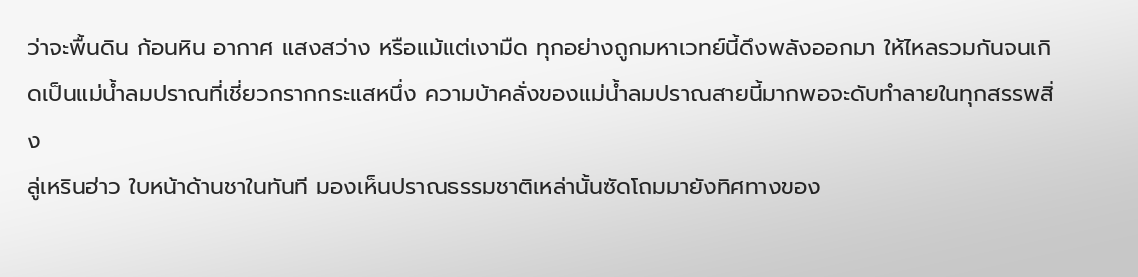ว่าจะพื้นดิน ก้อนหิน อากาศ แสงสว่าง หรือแม้แต่เงามืด ทุกอย่างถูกมหาเวทย์นี้ดึงพลังออกมา ให้ไหลรวมกันจนเกิดเป็นแม่น้ำลมปราณที่เชี่ยวกรากกระแสหนึ่ง ความบ้าคลั่งของแม่น้ำลมปราณสายนี้มากพอจะดับทำลายในทุกสรรพสิ่ง
ลู่เหรินฮ่าว ใบหน้าด้านชาในทันที มองเห็นปราณธรรมชาติเหล่านั้นซัดโถมมายังทิศทางของ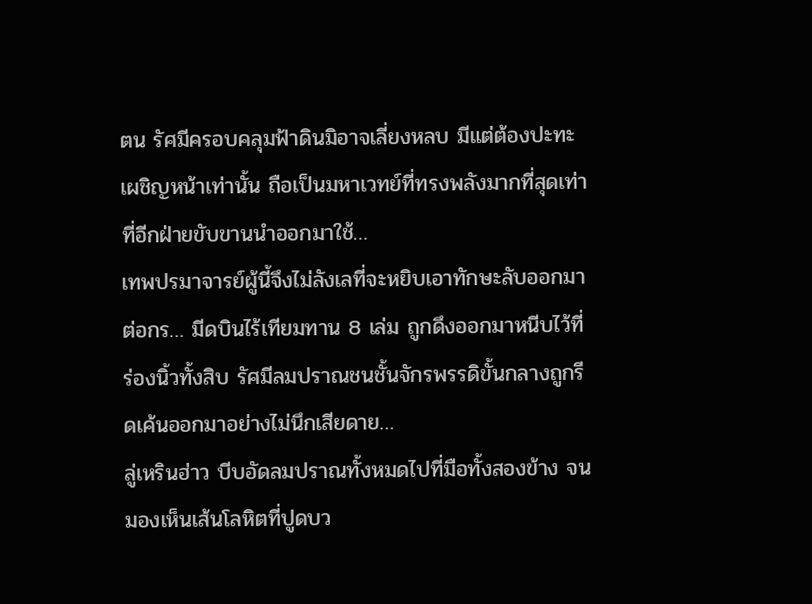ตน รัศมีครอบคลุมฟ้าดินมิอาจเลี่ยงหลบ มีแต่ต้องปะทะเผชิญหน้าเท่านั้น ถือเป็นมหาเวทย์ที่ทรงพลังมากที่สุดเท่าที่อีกฝ่ายขับขานนำออกมาใช้…
เทพปรมาจารย์ผู้นี้จึงไม่ลังเลที่จะหยิบเอาทักษะลับออกมาต่อกร… มีดบินไร้เทียมทาน 8 เล่ม ถูกดึงออกมาหนีบไว้ที่ร่องนิ้วทั้งสิบ รัศมีลมปราณชนชั้นจักรพรรดิขั้นกลางถูกรีดเค้นออกมาอย่างไม่นึกเสียดาย…
ลู่เหรินฮ่าว บีบอัดลมปราณทั้งหมดไปที่มือทั้งสองข้าง จนมองเห็นเส้นโลหิตที่ปูดบว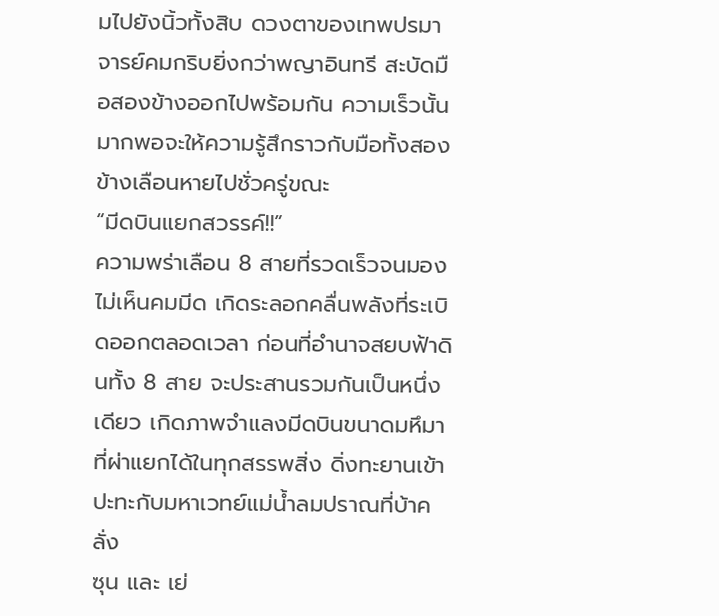มไปยังนิ้วทั้งสิบ ดวงตาของเทพปรมาจารย์คมกริบยิ่งกว่าพญาอินทรี สะบัดมือสองข้างออกไปพร้อมกัน ความเร็วนั้นมากพอจะให้ความรู้สึกราวกับมือทั้งสองข้างเลือนหายไปชั่วครู่ขณะ
“มีดบินแยกสวรรค์!!”
ความพร่าเลือน 8 สายที่รวดเร็วจนมองไม่เห็นคมมีด เกิดระลอกคลื่นพลังที่ระเบิดออกตลอดเวลา ก่อนที่อำนาจสยบฟ้าดินทั้ง 8 สาย จะประสานรวมกันเป็นหนึ่งเดียว เกิดภาพจำแลงมีดบินขนาดมหึมาที่ผ่าแยกได้ในทุกสรรพสิ่ง ดิ่งทะยานเข้าปะทะกับมหาเวทย์แม่น้ำลมปราณที่บ้าคลั่ง
ซุน และ เย่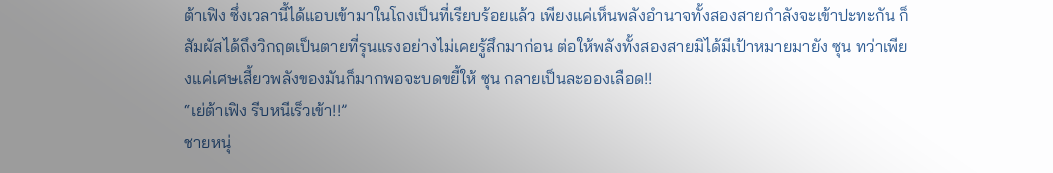ต้าเฟิง ซึ่งเวลานี้ได้แอบเข้ามาในโถงเป็นที่เรียบร้อยแล้ว เพียงแค่เห็นพลังอำนาจทั้งสองสายกำลังจะเข้าปะทะกัน ก็สัมผัสได้ถึงวิกฤตเป็นตายที่รุนแรงอย่างไม่เคยรู้สึกมาก่อน ต่อให้พลังทั้งสองสายมิได้มีเป้าหมายมายัง ซุน ทว่าเพียงแค่เศษเสี้ยวพลังของมันก็มากพอจะบดขยี้ให้ ซุน กลายเป็นละอองเลือด!!
“เย่ต้าเฟิง รีบหนีเร็วเข้า!!”
ชายหนุ่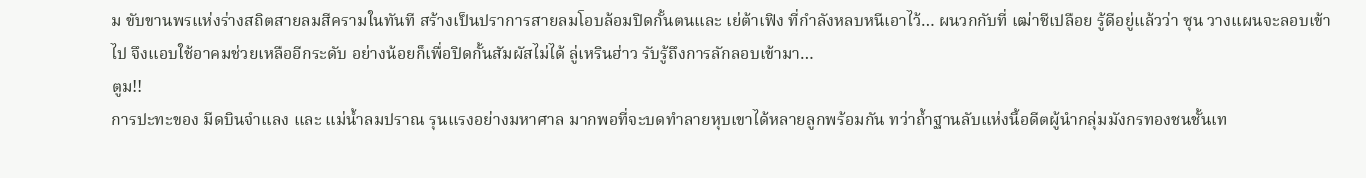ม ขับขานพรแห่งร่างสถิตสายลมสีครามในทันที สร้างเป็นปราการสายลมโอบล้อมปิดกั้นตนและ เย่ต้าเฟิง ที่กำลังหลบหนีเอาไว้… ผนวกกับที่ เฒ่าชีเปลือย รู้ดีอยู่แล้วว่า ซุน วางแผนจะลอบเข้าไป จึงแอบใช้อาคมช่วยเหลืออีกระดับ อย่างน้อยก็เพื่อปิดกั้นสัมผัสไม่ได้ ลู่เหรินฮ่าว รับรู้ถึงการลักลอบเข้ามา…
ตูม!!
การปะทะของ มีดบินจำแลง และ แม่น้ำลมปราณ รุนแรงอย่างมหาศาล มากพอที่จะบดทำลายหุบเขาได้หลายลูกพร้อมกัน ทว่าถ้ำฐานลับแห่งนี้อดีตผู้นำกลุ่มมังกรทองชนชั้นเท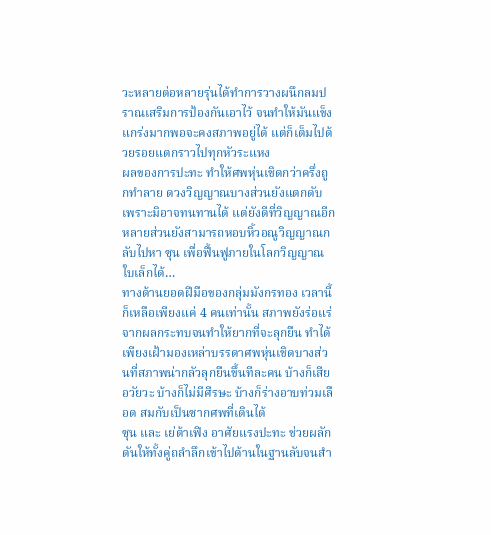วะหลายต่อหลายรุ่นได้ทำการวางผนึกลมปราณเสริมการป้องกันเอาไว้ จนทำให้มันแข็งแกร่งมากพอจะคงสภาพอยู่ได้ แต่ก็เต็มไปด้วยรอยแตกราวไปทุกหัวระแหง
ผลของการปะทะ ทำให้ศพหุ่นเชิดกว่าครึ่งถูกทำลาย ดวงวิญญาณบางส่วนยังแตกดับเพราะมิอาจทนทานได้ แต่ยังดีที่วิญญาณอีกหลายส่วนยังสามารถหอบหิ้วอณูวิญญาณกลับไปหา ซุน เพื่อฟื้นฟูภายในโลกวิญญาณใบเล็กได้…
ทางด้านยอดฝีมือของกลุ่มมังกรทอง เวลานี้ก็เหลือเพียงแค่ 4 คนเท่านั้น สภาพยังร่อแร่จากผลกระทบจนทำให้ยากที่จะลุกยืน ทำได้เพียงเฝ้ามองเหล่าบรรดาศพหุ่นเชิดบางส่วนที่สภาพน่ากลัวลุกยืนขึ้นทีละคน บ้างก็เสียอวัยวะ บ้างก็ไม่มีศีรษะ บ้างก็ร่างอาบท่วมเลือด สมกับเป็นซากศพที่เดินได้
ซุน และ เย่ต้าเฟิง อาศัยแรงปะทะ ช่วยผลักดันให้ทั้งคู่ถลำลึกเข้าไปด้านในฐานลับจนสำ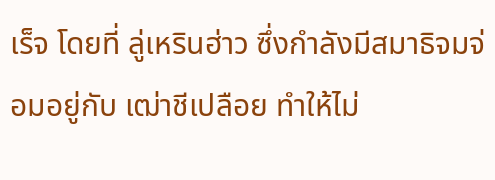เร็จ โดยที่ ลู่เหรินฮ่าว ซึ่งกำลังมีสมาธิจมจ่อมอยู่กับ เฒ่าชีเปลือย ทำให้ไม่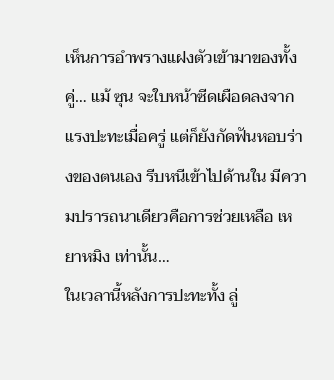เห็นการอำพรางแฝงตัวเข้ามาของทั้งคู่… แม้ ซุน จะใบหน้าซีดเผือดลงจากแรงปะทะเมื่อครู่ แต่ก็ยังกัดฟันหอบร่างของตนเอง รีบหนีเข้าไปด้านใน มีความปรารถนาเดียวคือการช่วยเหลือ เหยาหมิง เท่านั้น…
ในเวลานี้หลังการปะทะทั้ง ลู่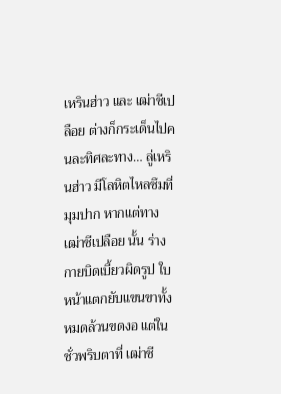เหรินฮ่าว และ เฒ่าชีเปลือย ต่างก็กระเด็นไปคนละทิศละทาง… ลู่เหรินฮ่าว มีโลหิตไหลซึมที่มุมปาก หากแต่ทาง เฒ่าชีเปลือย นั้น ร่างกายบิดเบี้ยวผิดรูป ใบหน้าแตกยับแขนขาทั้งหมดล้วนขดงอ แต่ในชั่วพริบตาที่ เฒ่าชี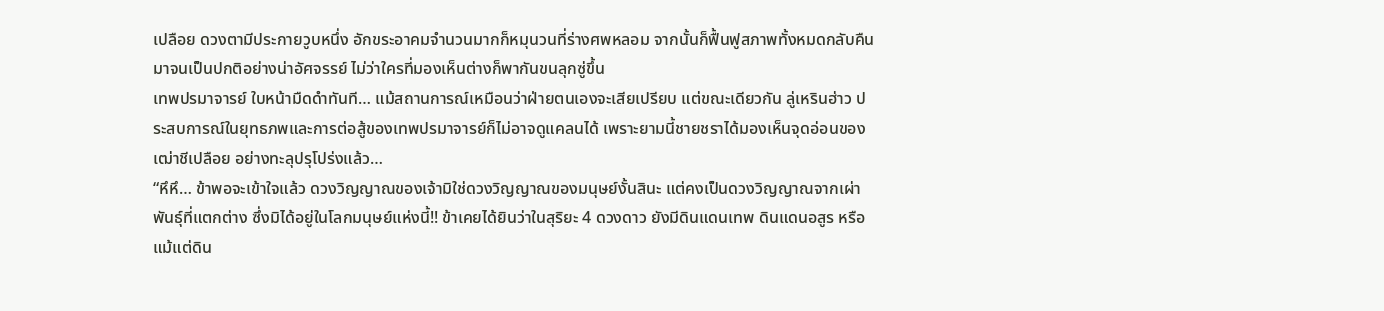เปลือย ดวงตามีประกายวูบหนึ่ง อักขระอาคมจำนวนมากก็หมุนวนที่ร่างศพหลอม จากนั้นก็ฟื้นฟูสภาพทั้งหมดกลับคืนมาจนเป็นปกติอย่างน่าอัศจรรย์ ไม่ว่าใครที่มองเห็นต่างก็พากันขนลุกซู่ขึ้น
เทพปรมาจารย์ ใบหน้ามืดดำทันที… แม้สถานการณ์เหมือนว่าฝ่ายตนเองจะเสียเปรียบ แต่ขณะเดียวกัน ลู่เหรินฮ่าว ประสบการณ์ในยุทธภพและการต่อสู้ของเทพปรมาจารย์ก็ไม่อาจดูแคลนได้ เพราะยามนี้ชายชราได้มองเห็นจุดอ่อนของ เฒ่าชีเปลือย อย่างทะลุปรุโปร่งแล้ว…
“หึหึ… ข้าพอจะเข้าใจแล้ว ดวงวิญญาณของเจ้ามิใช่ดวงวิญญาณของมนุษย์งั้นสินะ แต่คงเป็นดวงวิญญาณจากเผ่าพันธุ์ที่แตกต่าง ซึ่งมิได้อยู่ในโลกมนุษย์แห่งนี้!! ข้าเคยได้ยินว่าในสุริยะ 4 ดวงดาว ยังมีดินแดนเทพ ดินแดนอสูร หรือแม้แต่ดิน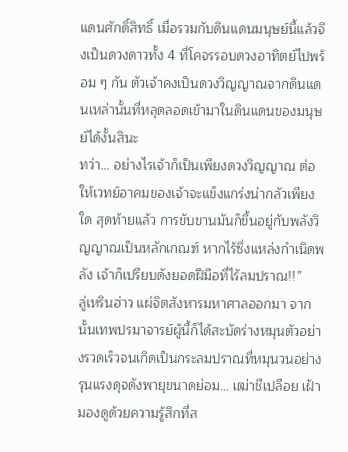แดนศักดิ์สิทธิ์ เมื่อรวมกับดินแดนมนุษย์นี้แล้วจึงเป็นดวงดาวทั้ง 4 ที่โคจรรอบดวงอาทิตย์ไปพร้อม ๆ กัน ตัวเจ้าคงเป็นดวงวิญญาณจากดินแดนเหล่านั้นที่หลุดลอดเข้ามาในดินแดนของมนุษย์ได้งั้นสินะ
ทว่า… อย่างไรเจ้าก็เป็นเพียงดวงวิญญาณ ต่อให้เวทย์อาคมของเจ้าจะแข็งแกร่งน่ากลัวเพียงใด สุดท้ายแล้ว การขับขานมันก็ขึ้นอยู่กับพลังวิญญาณเป็นหลักเกณฑ์ หากไร้ซึ่งแหล่งกำเนิดพลัง เจ้าก็เปรียบดังยอดฝีมือที่ไร้ลมปราณ!!”
ลู่เหรินฮ่าว แผ่จิตสังหารมหาศาลออกมา จากนั้นเทพปรมาจารย์ผู้นี้ก็ได้สะบัดร่างหมุนตัวอย่างรวดเร็วจนเกิดเป็นกระลมปราณที่หมุนวนอย่างรุนแรงดุจดังพายุขนาดย่อม… เฒ่าชีเปลือย เฝ้ามองดูด้วยความรู้สึกที่ส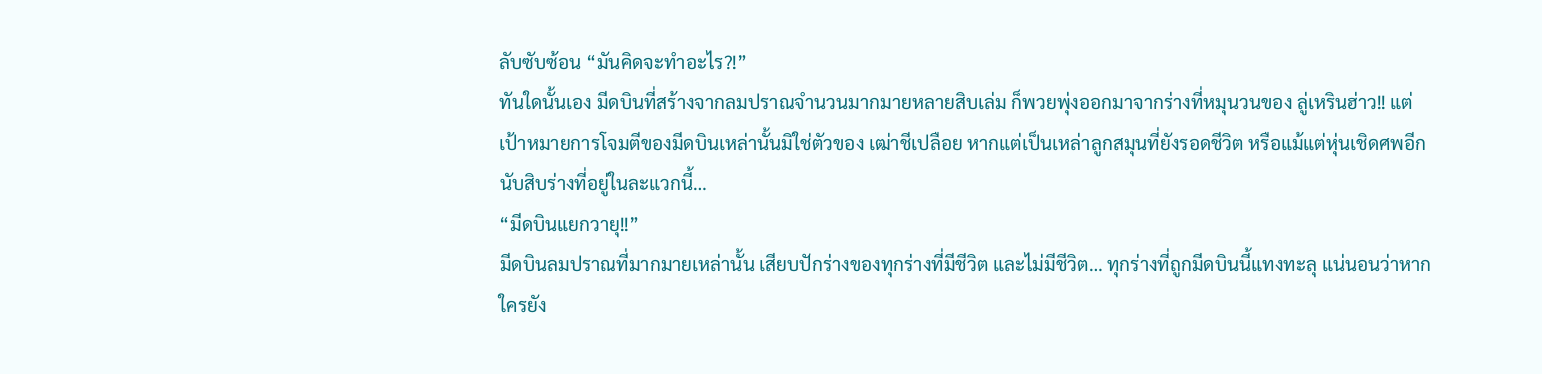ลับซับซ้อน “มันคิดจะทำอะไร?!”
ทันใดนั้นเอง มีดบินที่สร้างจากลมปราณจำนวนมากมายหลายสิบเล่ม ก็พวยพุ่งออกมาจากร่างที่หมุนวนของ ลู่เหรินฮ่าว!! แต่เป้าหมายการโจมตีของมีดบินเหล่านั้นมิใช่ตัวของ เฒ่าชีเปลือย หากแต่เป็นเหล่าลูกสมุนที่ยังรอดชีวิต หรือแม้แต่หุ่นเชิดศพอีกนับสิบร่างที่อยู่ในละแวกนี้…
“มีดบินแยกวายุ!!”
มีดบินลมปราณที่มากมายเหล่านั้น เสียบปักร่างของทุกร่างที่มีชีวิต และไม่มีชีวิต… ทุกร่างที่ถูกมีดบินนี้แทงทะลุ แน่นอนว่าหากใครยัง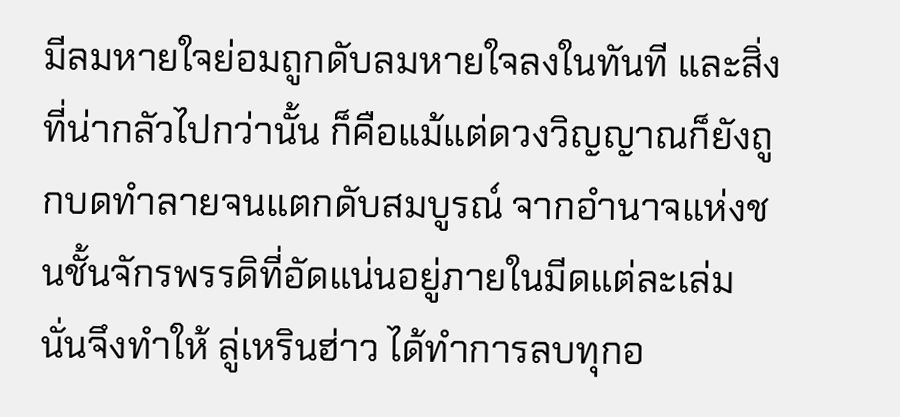มีลมหายใจย่อมถูกดับลมหายใจลงในทันที และสิ่งที่น่ากลัวไปกว่านั้น ก็คือแม้แต่ดวงวิญญาณก็ยังถูกบดทำลายจนแตกดับสมบูรณ์ จากอำนาจแห่งชนชั้นจักรพรรดิที่อัดแน่นอยู่ภายในมีดแต่ละเล่ม
นั่นจึงทำให้ ลู่เหรินฮ่าว ได้ทำการลบทุกอ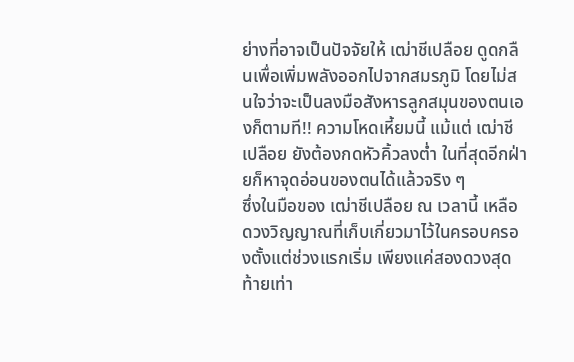ย่างที่อาจเป็นปัจจัยให้ เฒ่าชีเปลือย ดูดกลืนเพื่อเพิ่มพลังออกไปจากสมรภูมิ โดยไม่สนใจว่าจะเป็นลงมือสังหารลูกสมุนของตนเองก็ตามที!! ความโหดเหี้ยมนี้ แม้แต่ เฒ่าชีเปลือย ยังต้องกดหัวคิ้วลงต่ำ ในที่สุดอีกฝ่ายก็หาจุดอ่อนของตนได้แล้วจริง ๆ
ซึ่งในมือของ เฒ่าชีเปลือย ณ เวลานี้ เหลือดวงวิญญาณที่เก็บเกี่ยวมาไว้ในครอบครองตั้งแต่ช่วงแรกเริ่ม เพียงแค่สองดวงสุดท้ายเท่า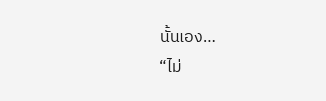นั้นเอง…
“ไม่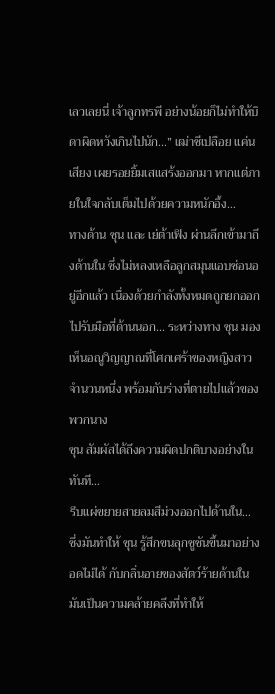เลวเลยนี่ เจ้าลูกทรพี อย่างน้อยก็ไม่ทำให้บิดาผิดหวังเกินไปนัก…” เฒ่าชีเปลือย แค่นเสียง เผยรอยยิ้มเสแสร้งออกมา หากแต่ภายในใจกลับเต็มไปด้วยความหนักอึ้ง…
ทางด้าน ซุน และ เย่ต้าเฟิง ผ่านลึกเข้ามาถึงด้านใน ซึ่งไม่หลงเหลือลูกสมุนแอบซ่อนอยู่อีกแล้ว เนื่องด้วยกำลังทั้งหมดถูกยกออกไปรับมือที่ด้านนอก... ระหว่างทาง ซุน มองเห็นอณูวิญญาณที่โศกเศร้าของหญิงสาวจำนวนหนึ่ง พร้อมกับร่างที่ตายไปแล้วของพวกนาง
ซุน สัมผัสได้ถึงความผิดปกติบางอย่างในทันที…
รีบแผ่ขยายสายลมสีม่วงออกไปด้านใน…
ซึ่งมันทำให้ ซุน รู้สึกขนลุกชูชันขึ้นมาอย่างอดไม่ได้ กับกลิ่นอายของสัตว์ร้ายด้านใน มันเป็นความคล้ายคลึงที่ทำให้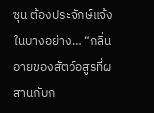ซุน ต้องประจักษ์แจ้งในบางอย่าง… “กลิ่นอายของสัตว์อสูรที่ผสานกับก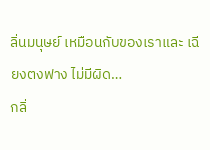ลิ่นมนุษย์ เหมือนกับของเราและ เฉียงตงฟาง ไม่มีผิด…
กลิ่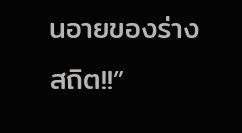นอายของร่างสถิต!!”